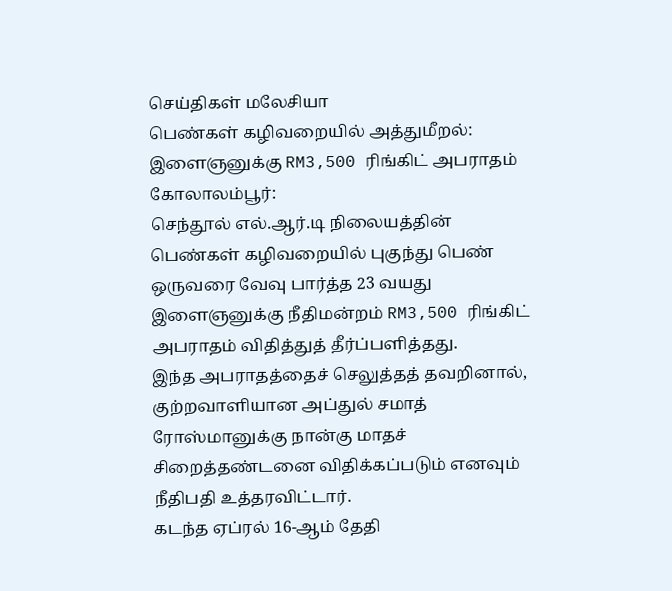செய்திகள் மலேசியா
பெண்கள் கழிவறையில் அத்துமீறல்: இளைஞனுக்கு RM3,500 ரிங்கிட் அபராதம்
கோலாலம்பூர்:
செந்தூல் எல்.ஆர்.டி நிலையத்தின் பெண்கள் கழிவறையில் புகுந்து பெண் ஒருவரை வேவு பார்த்த 23 வயது இளைஞனுக்கு நீதிமன்றம் RM3,500 ரிங்கிட் அபராதம் விதித்துத் தீர்ப்பளித்தது.
இந்த அபராதத்தைச் செலுத்தத் தவறினால், குற்றவாளியான அப்துல் சமாத் ரோஸ்மானுக்கு நான்கு மாதச் சிறைத்தண்டனை விதிக்கப்படும் எனவும் நீதிபதி உத்தரவிட்டார்.
கடந்த ஏப்ரல் 16-ஆம் தேதி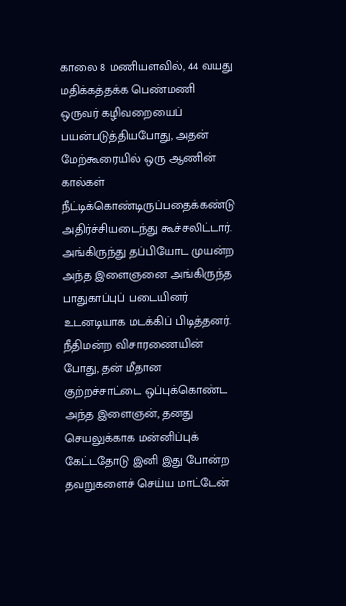காலை 8 மணியளவில், 44 வயது மதிக்கத்தக்க பெண்மணி ஒருவர் கழிவறையைப் பயன்படுத்தியபோது, அதன் மேற்கூரையில் ஒரு ஆணின் கால்கள் நீட்டிக்கொண்டிருப்பதைக்கண்டு அதிர்ச்சியடைந்து கூச்சலிட்டார்.
அங்கிருந்து தப்பியோட முயன்ற அந்த இளைஞனை அங்கிருந்த பாதுகாப்புப் படையினர் உடனடியாக மடக்கிப் பிடித்தனர்.
நீதிமன்ற விசாரணையின் போது, தன் மீதான குற்றச்சாட்டை ஒப்புக்கொண்ட அந்த இளைஞன், தனது செயலுக்காக மன்னிப்புக் கேட்டதோடு இனி இது போன்ற தவறுகளைச் செய்ய மாட்டேன்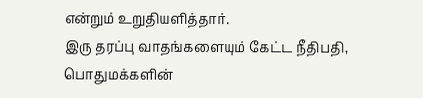என்றும் உறுதியளித்தார்.
இரு தரப்பு வாதங்களையும் கேட்ட நீதிபதி, பொதுமக்களின்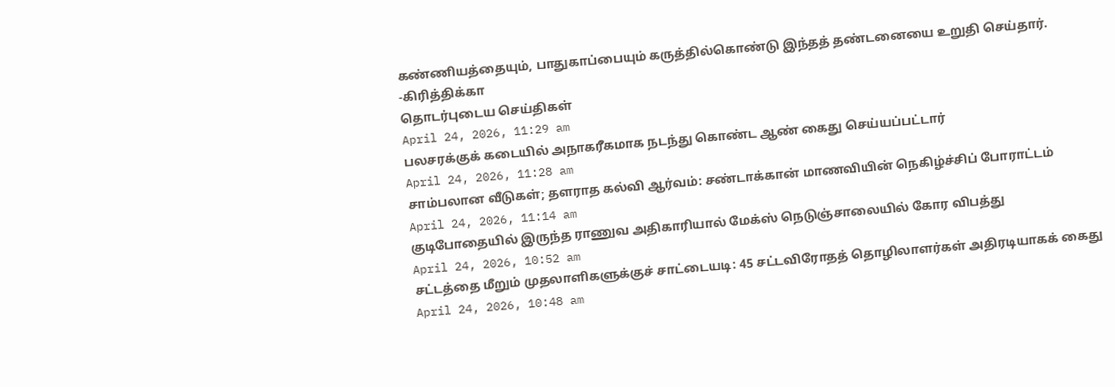கண்ணியத்தையும், பாதுகாப்பையும் கருத்தில்கொண்டு இந்தத் தண்டனையை உறுதி செய்தார்.
-கிரித்திக்கா
தொடர்புடைய செய்திகள்
April 24, 2026, 11:29 am
பலசரக்குக் கடையில் அநாகரீகமாக நடந்து கொண்ட ஆண் கைது செய்யப்பட்டார்
April 24, 2026, 11:28 am
சாம்பலான வீடுகள்; தளராத கல்வி ஆர்வம்: சண்டாக்கான் மாணவியின் நெகிழ்ச்சிப் போராட்டம்
April 24, 2026, 11:14 am
குடிபோதையில் இருந்த ராணுவ அதிகாரியால் மேக்ஸ் நெடுஞ்சாலையில் கோர விபத்து
April 24, 2026, 10:52 am
சட்டத்தை மீறும் முதலாளிகளுக்குச் சாட்டையடி: 45 சட்டவிரோதத் தொழிலாளர்கள் அதிரடியாகக் கைது
April 24, 2026, 10:48 am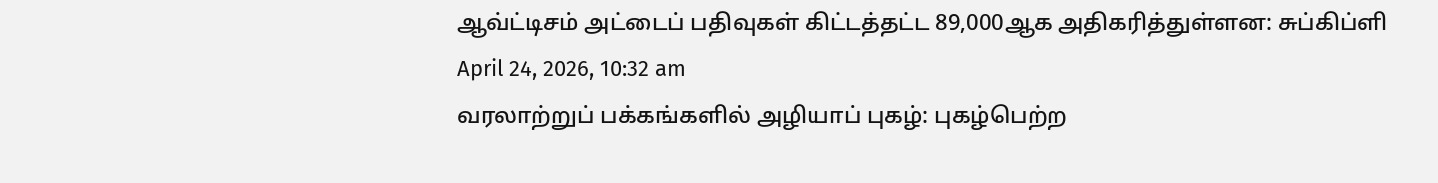ஆவ்ட்டிசம் அட்டைப் பதிவுகள் கிட்டத்தட்ட 89,000ஆக அதிகரித்துள்ளன: சுப்கிப்ளி
April 24, 2026, 10:32 am
வரலாற்றுப் பக்கங்களில் அழியாப் புகழ்: புகழ்பெற்ற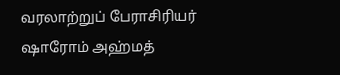வரலாற்றுப் பேராசிரியர் ஷாரோம் அஹ்மத்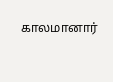காலமானார்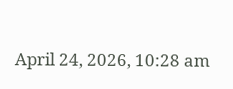April 24, 2026, 10:28 am